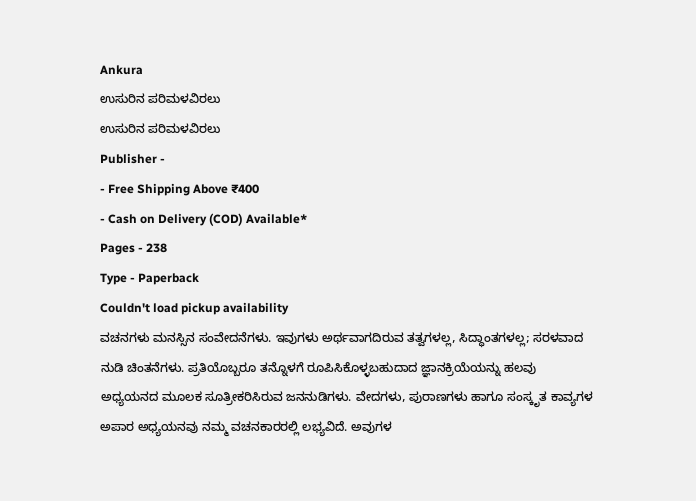Ankura
ಉಸುರಿನ ಪರಿಮಳವಿರಲು
ಉಸುರಿನ ಪರಿಮಳವಿರಲು
Publisher -
- Free Shipping Above ₹400
- Cash on Delivery (COD) Available*
Pages - 238
Type - Paperback
Couldn't load pickup availability
ವಚನಗಳು ಮನಸ್ಸಿನ ಸಂವೇದನೆಗಳು. ಇವುಗಳು ಅರ್ಥವಾಗದಿರುವ ತತ್ವಗಳಲ್ಲ, ಸಿದ್ಧಾಂತಗಳಲ್ಲ; ಸರಳವಾದ ನುಡಿ ಚಿಂತನೆಗಳು. ಪ್ರತಿಯೊಬ್ಬರೂ ತನ್ನೊಳಗೆ ರೂಪಿಸಿಕೊಳ್ಳಬಹುದಾದ ಜ್ಞಾನಕ್ರಿಯೆಯನ್ನು ಹಲವು ಅಧ್ಯಯನದ ಮೂಲಕ ಸೂತ್ರೀಕರಿಸಿರುವ ಜನನುಡಿಗಳು. ವೇದಗಳು, ಪುರಾಣಗಳು ಹಾಗೂ ಸಂಸ್ಕೃತ ಕಾವ್ಯಗಳ ಅಪಾರ ಅಧ್ಯಯನವು ನಮ್ಮ ವಚನಕಾರರಲ್ಲಿ ಲಭ್ಯವಿದೆ. ಅವುಗಳ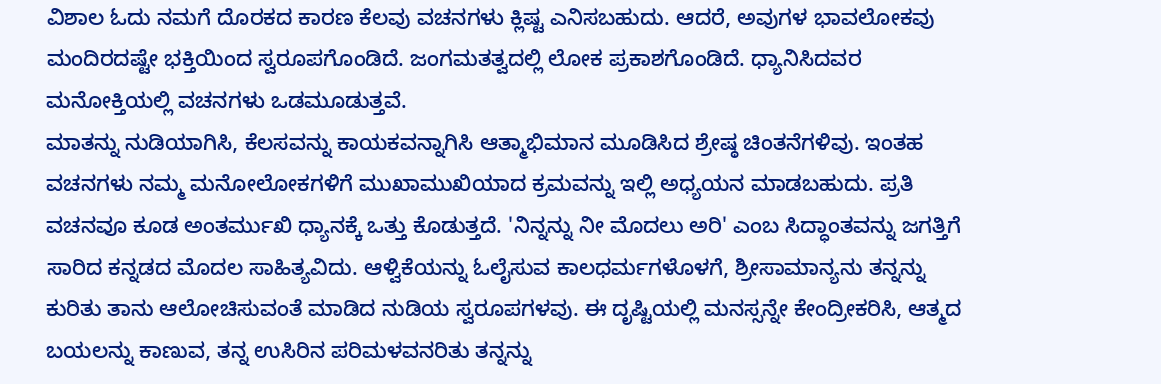ವಿಶಾಲ ಓದು ನಮಗೆ ದೊರಕದ ಕಾರಣ ಕೆಲವು ವಚನಗಳು ಕ್ಲಿಷ್ಟ ಎನಿಸಬಹುದು. ಆದರೆ, ಅವುಗಳ ಭಾವಲೋಕವು ಮಂದಿರದಷ್ಟೇ ಭಕ್ತಿಯಿಂದ ಸ್ವರೂಪಗೊಂಡಿದೆ. ಜಂಗಮತತ್ವದಲ್ಲಿ ಲೋಕ ಪ್ರಕಾಶಗೊಂಡಿದೆ. ಧ್ಯಾನಿಸಿದವರ ಮನೋಕ್ತಿಯಲ್ಲಿ ವಚನಗಳು ಒಡಮೂಡುತ್ತವೆ.
ಮಾತನ್ನು ನುಡಿಯಾಗಿಸಿ, ಕೆಲಸವನ್ನು ಕಾಯಕವನ್ನಾಗಿಸಿ ಆತ್ಮಾಭಿಮಾನ ಮೂಡಿಸಿದ ಶ್ರೇಷ್ಠ ಚಿಂತನೆಗಳಿವು. ಇಂತಹ ವಚನಗಳು ನಮ್ಮ ಮನೋಲೋಕಗಳಿಗೆ ಮುಖಾಮುಖಿಯಾದ ಕ್ರಮವನ್ನು ಇಲ್ಲಿ ಅಧ್ಯಯನ ಮಾಡಬಹುದು. ಪ್ರತಿ ವಚನವೂ ಕೂಡ ಅಂತರ್ಮುಖಿ ಧ್ಯಾನಕ್ಕೆ ಒತ್ತು ಕೊಡುತ್ತದೆ. 'ನಿನ್ನನ್ನು ನೀ ಮೊದಲು ಅರಿ' ಎಂಬ ಸಿದ್ಧಾಂತವನ್ನು ಜಗತ್ತಿಗೆ ಸಾರಿದ ಕನ್ನಡದ ಮೊದಲ ಸಾಹಿತ್ಯವಿದು. ಆಳ್ವಿಕೆಯನ್ನು ಓಲೈಸುವ ಕಾಲಧರ್ಮಗಳೊಳಗೆ, ಶ್ರೀಸಾಮಾನ್ಯನು ತನ್ನನ್ನು ಕುರಿತು ತಾನು ಆಲೋಚಿಸುವಂತೆ ಮಾಡಿದ ನುಡಿಯ ಸ್ವರೂಪಗಳವು. ಈ ದೃಷ್ಟಿಯಲ್ಲಿ ಮನಸ್ಸನ್ನೇ ಕೇಂದ್ರೀಕರಿಸಿ, ಆತ್ಮದ ಬಯಲನ್ನು ಕಾಣುವ, ತನ್ನ ಉಸಿರಿನ ಪರಿಮಳವನರಿತು ತನ್ನನ್ನು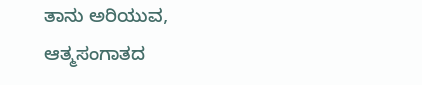ತಾನು ಅರಿಯುವ, ಆತ್ಮಸಂಗಾತದ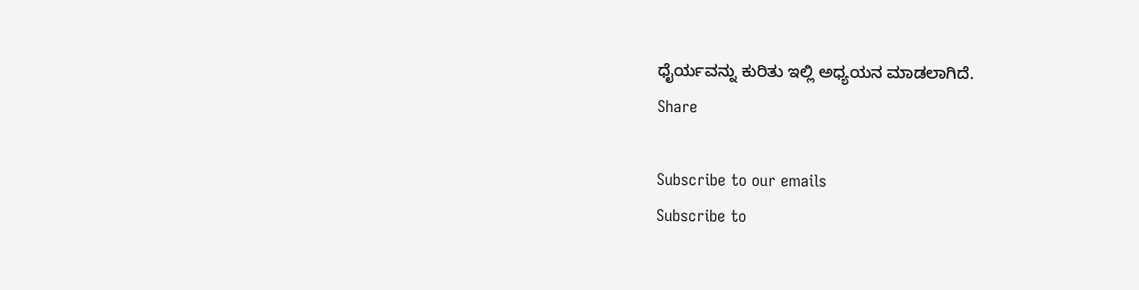ಧೈರ್ಯವನ್ನು ಕುರಿತು ಇಲ್ಲಿ ಅಧ್ಯಯನ ಮಾಡಲಾಗಿದೆ.
Share

Subscribe to our emails
Subscribe to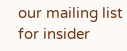our mailing list for insider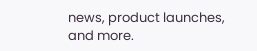news, product launches, and more.